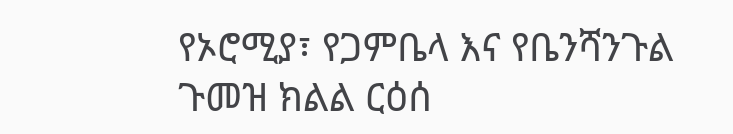የኦሮሚያ፣ የጋምቤላ እና የቤንሻንጉል ጉመዝ ክልል ርዕሰ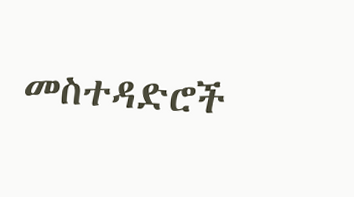መስተዳድሮች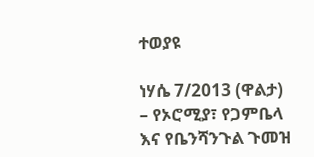ተወያዩ

ነሃሴ 7/2013 (ዋልታ) – የኦሮሚያ፣ የጋምቤላ እና የቤንሻንጉል ጉመዝ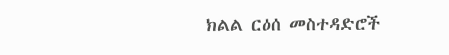ክልል ርዕሰ መስተዳድሮች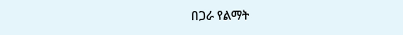በጋራ የልማት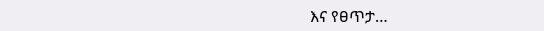እና የፀጥታ…